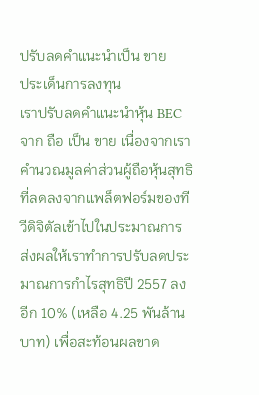ปรับลดคำแนะนำเป็น ขาย
ประเด็นการลงทุน
เราปรับลดคำแนะนำหุ้น BEC จาก ถือ เป็น ขาย เนื่องจากเราคำนวณมูลค่าส่วนผู้ถือหุ้นสุทธิที่ลดลงจากแพล็ตฟอร์มของทีวีดิจิตัลเข้าไปในประมาณการ ส่งผลให้เราทำการปรับลดประมาณการกำไรสุทธิปี 2557 ลงอีก 10% (เหลือ 4.25 พันล้านบาท) เพื่อสะท้อนผลขาด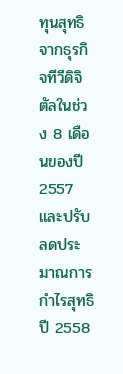ทุนสุทธิจากธุรกิจทีวีดิจิตัลในช่วง 8 เดือนของปี 2557 และปรับลดประมาณการกำไรสุทธิปี 2558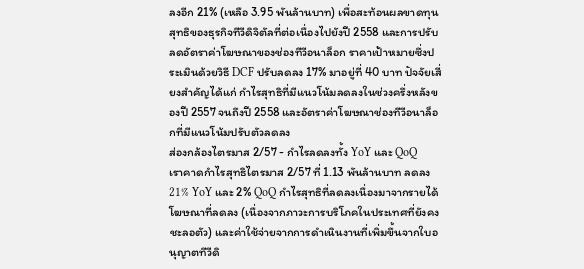ลงอีก 21% (เหลือ 3.95 พันล้านบาท) เพื่อสะท้อนผลขาดทุนสุทธิของธุรกิจทีวีดิจิตัลที่ต่อเนื่องไปยังปี 2558 และการปรับลดอัตราค่าโฆษณาของช่องทีวีอนาล็อก ราคาเป้าหมายซึ่งประเมินด้วยวิธี DCF ปรับลดลง 17% มาอยู่ที่ 40 บาท ปัจจัยเสี่ยงสำคัญได้แก่ กำไรสุทธิที่มีแนวโน้มลดลงในช่วงครึ่งหลังของปี 2557 จนถึงปี 2558 และอัตราค่าโฆษณาช่องทีวีอนาล็อกที่มีแนวโน้มปรับตัวลดลง
ส่องกล้องไตรมาส 2/57 - กำไรลดลงทั้ง YoY และ QoQ
เราคาดกำไรสุทธิไตรมาส 2/57 ที่ 1.13 พันล้านบาท ลดลง 21% YoY และ 2% QoQ กำไรสุทธิที่ลดลงเนื่องมาจากรายได้โฆษณาที่ลดลง (เนื่องจากภาวะการบริโภคในประเทศที่ยังคงชะลอตัว) และค่าใช้จ่ายจากการดำเนินงานที่เพิ่มขึ้นจากใบอนุญาตทีวีดิ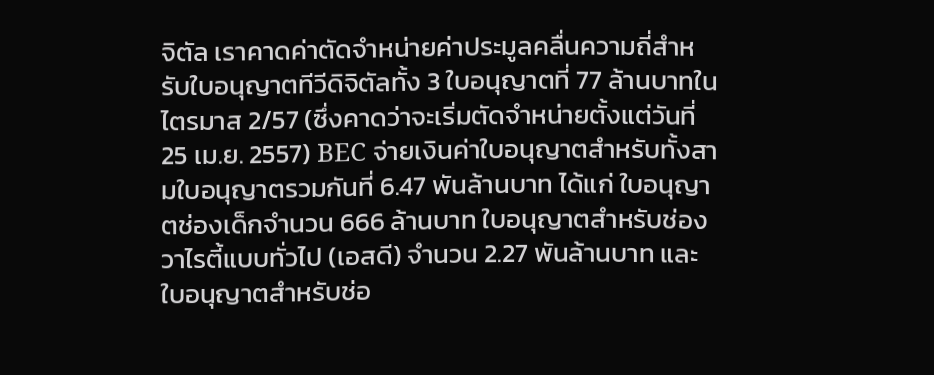จิตัล เราคาดค่าตัดจำหน่ายค่าประมูลคลื่นความถี่สำหรับใบอนุญาตทีวีดิจิตัลทั้ง 3 ใบอนุญาตที่ 77 ล้านบาทในไตรมาส 2/57 (ซึ่งคาดว่าจะเริ่มตัดจำหน่ายตั้งแต่วันที่ 25 เม.ย. 2557) BEC จ่ายเงินค่าใบอนุญาตสำหรับทั้งสามใบอนุญาตรวมกันที่ 6.47 พันล้านบาท ได้แก่ ใบอนุญาตช่องเด็กจำนวน 666 ล้านบาท ใบอนุญาตสำหรับช่องวาไรตี้แบบทั่วไป (เอสดี) จำนวน 2.27 พันล้านบาท และใบอนุญาตสำหรับช่อ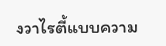งวาไรตี้แบบความ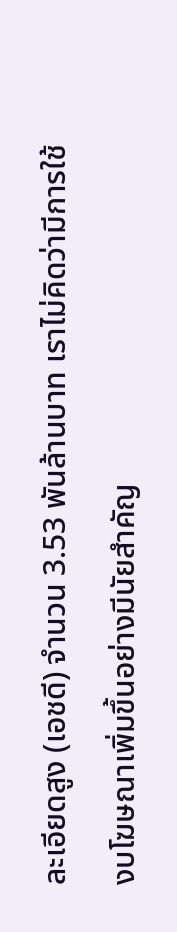ละเอียดสูง (เอชดี) จำนวน 3.53 พันล้านบาท เราไม่คิดว่ามีการใช้งบโฆษณาเพิ่มขึ้นอย่างมีนัยสำคัญ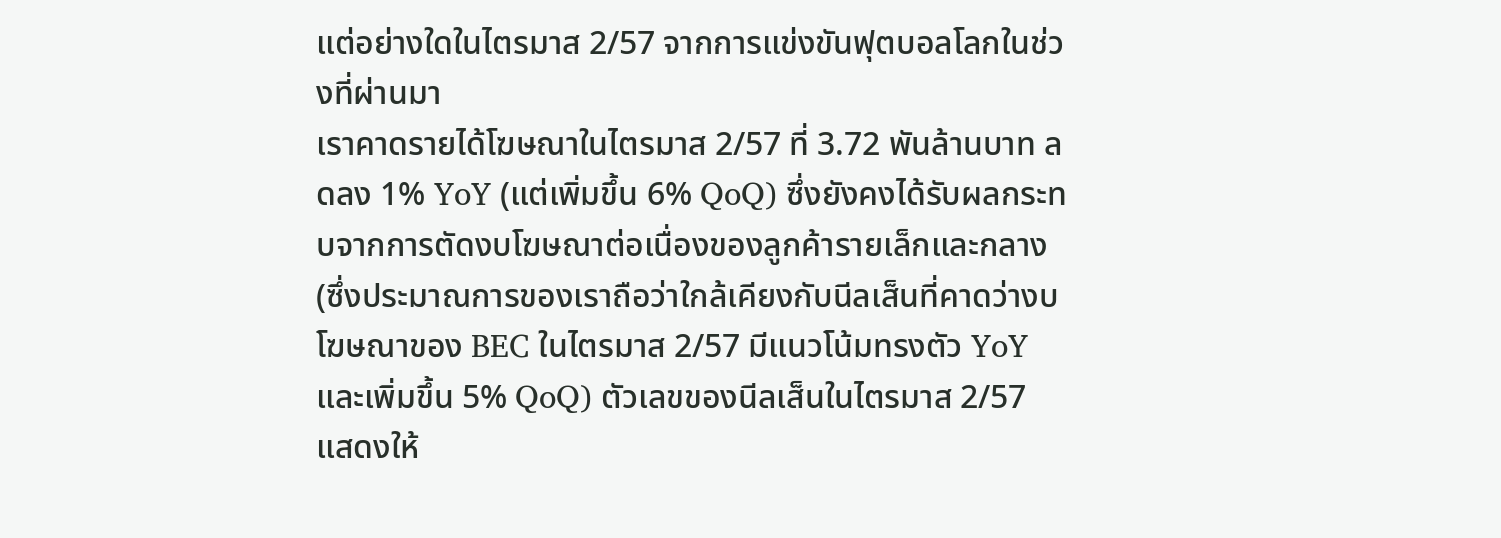แต่อย่างใดในไตรมาส 2/57 จากการแข่งขันฟุตบอลโลกในช่วงที่ผ่านมา
เราคาดรายได้โฆษณาในไตรมาส 2/57 ที่ 3.72 พันล้านบาท ลดลง 1% YoY (แต่เพิ่มขึ้น 6% QoQ) ซึ่งยังคงได้รับผลกระทบจากการตัดงบโฆษณาต่อเนื่องของลูกค้ารายเล็กและกลาง (ซึ่งประมาณการของเราถือว่าใกล้เคียงกับนีลเส็นที่คาดว่างบโฆษณาของ BEC ในไตรมาส 2/57 มีแนวโน้มทรงตัว YoY และเพิ่มขึ้น 5% QoQ) ตัวเลขของนีลเส็นในไตรมาส 2/57 แสดงให้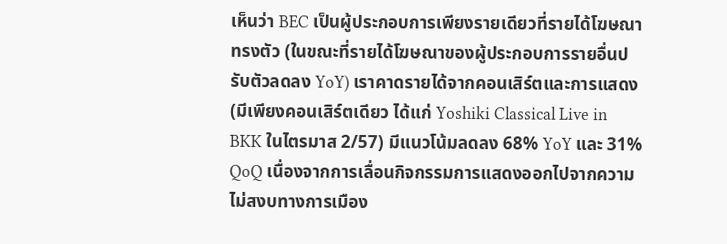เห็นว่า BEC เป็นผู้ประกอบการเพียงรายเดียวที่รายได้โฆษณาทรงตัว (ในขณะที่รายได้โฆษณาของผู้ประกอบการรายอื่นปรับตัวลดลง YoY) เราคาดรายได้จากคอนเสิร์ตและการแสดง (มีเพียงคอนเสิร์ตเดียว ได้แก่ Yoshiki Classical Live in BKK ในไตรมาส 2/57) มีแนวโน้มลดลง 68% YoY และ 31% QoQ เนื่องจากการเลื่อนกิจกรรมการแสดงออกไปจากความไม่สงบทางการเมือง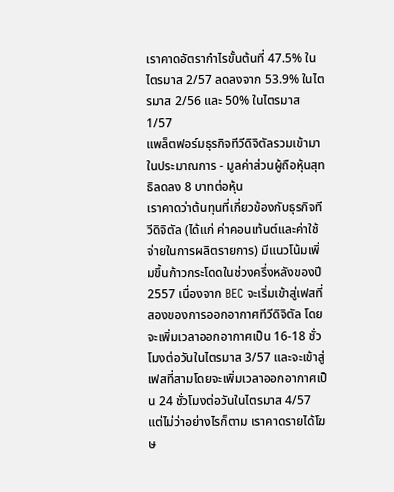เราคาดอัตรากำไรขั้นต้นที่ 47.5% ในไตรมาส 2/57 ลดลงจาก 53.9% ในไตรมาส 2/56 และ 50% ในไตรมาส 1/57
แพล็ตฟอร์มธุรกิจทีวีดิจิตัลรวมเข้ามาในประมาณการ - มูลค่าส่วนผู้ถือหุ้นสุทธิลดลง 8 บาทต่อหุ้น
เราคาดว่าต้นทุนที่เกี่ยวข้องกับธุรกิจทีวีดิจิตัล (ได้แก่ ค่าคอนเท้นต์และค่าใช้จ่ายในการผลิตรายการ) มีแนวโน้มเพิ่มขึ้นก้าวกระโดดในช่วงครึ่งหลังของปี 2557 เนื่องจาก BEC จะเริ่มเข้าสู่เฟสที่สองของการออกอากาศทีวีดิจิตัล โดยจะเพิ่มเวลาออกอากาศเป็น 16-18 ชั่วโมงต่อวันในไตรมาส 3/57 และจะเข้าสู่เฟสที่สามโดยจะเพิ่มเวลาออกอากาศเป็น 24 ชั่วโมงต่อวันในไตรมาส 4/57 แต่ไม่ว่าอย่างไรก็ตาม เราคาดรายได้โฆษ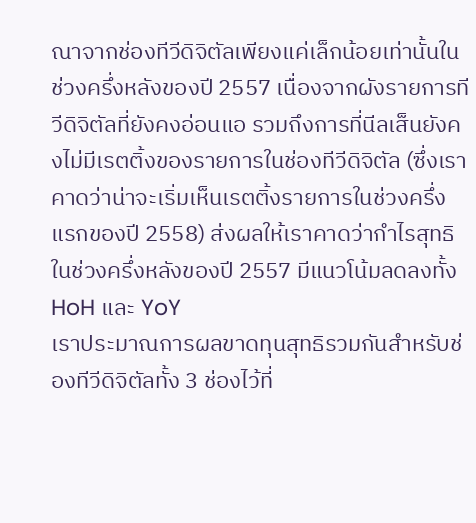ณาจากช่องทีวีดิจิตัลเพียงแค่เล็กน้อยเท่านั้นในช่วงครึ่งหลังของปี 2557 เนื่องจากผังรายการทีวีดิจิตัลที่ยังคงอ่อนแอ รวมถึงการที่นีลเส็นยังคงไม่มีเรตติ้งของรายการในช่องทีวีดิจิตัล (ซึ่งเราคาดว่าน่าจะเริ่มเห็นเรตติ้งรายการในช่วงครึ่งแรกของปี 2558) ส่งผลให้เราคาดว่ากำไรสุทธิในช่วงครึ่งหลังของปี 2557 มีแนวโน้มลดลงทั้ง HoH และ YoY
เราประมาณการผลขาดทุนสุทธิรวมกันสำหรับช่องทีวีดิจิตัลทั้ง 3 ช่องไว้ที่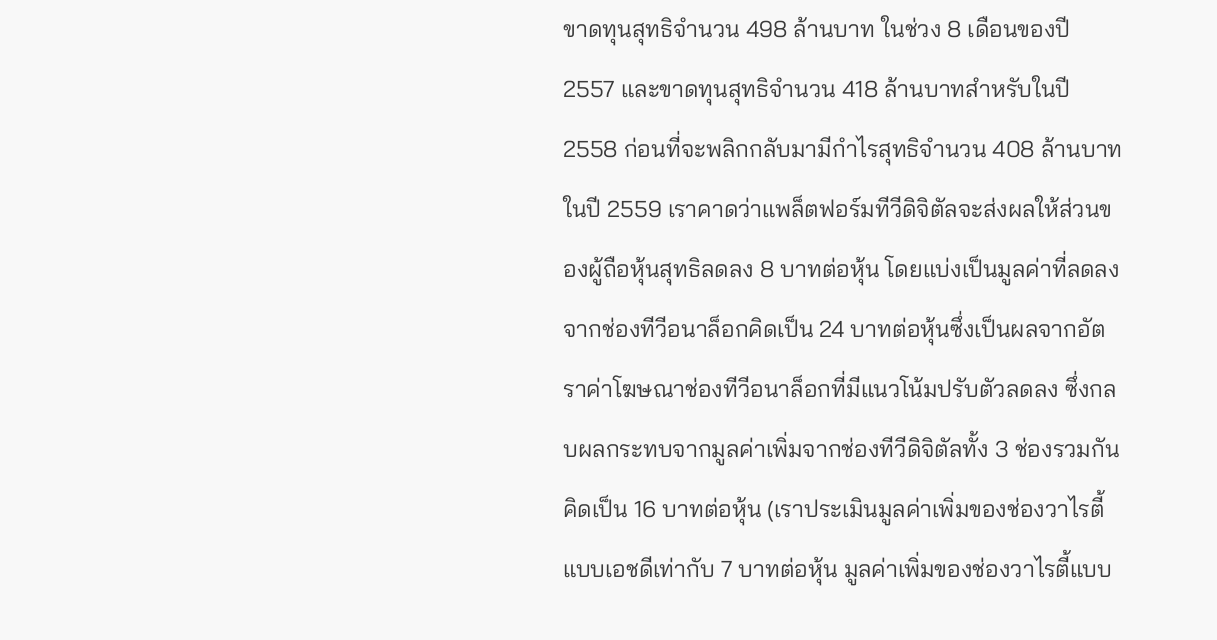ขาดทุนสุทธิจำนวน 498 ล้านบาท ในช่วง 8 เดือนของปี 2557 และขาดทุนสุทธิจำนวน 418 ล้านบาทสำหรับในปี 2558 ก่อนที่จะพลิกกลับมามีกำไรสุทธิจำนวน 408 ล้านบาทในปี 2559 เราคาดว่าแพล็ตฟอร์มทีวีดิจิตัลจะส่งผลให้ส่วนของผู้ถือหุ้นสุทธิลดลง 8 บาทต่อหุ้น โดยแบ่งเป็นมูลค่าที่ลดลงจากช่องทีวีอนาล็อกคิดเป็น 24 บาทต่อหุ้นซึ่งเป็นผลจากอัตราค่าโฆษณาช่องทีวีอนาล็อกที่มีแนวโน้มปรับตัวลดลง ซึ่งกลบผลกระทบจากมูลค่าเพิ่มจากช่องทีวีดิจิตัลทั้ง 3 ช่องรวมกันคิดเป็น 16 บาทต่อหุ้น (เราประเมินมูลค่าเพิ่มของช่องวาไรตี้แบบเอชดีเท่ากับ 7 บาทต่อหุ้น มูลค่าเพิ่มของช่องวาไรตี้แบบ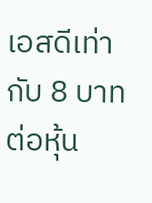เอสดีเท่ากับ 8 บาทต่อหุ้น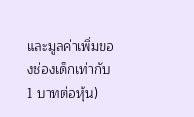และมูลค่าเพิ่มของช่องเด็กเท่ากับ 1 บาทต่อหุ้น)